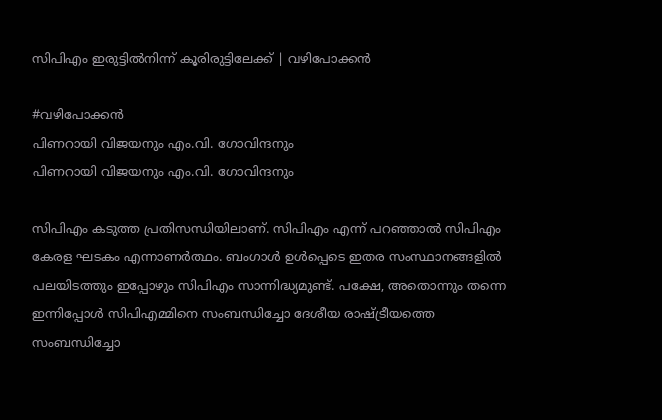സിപിഎം ഇരുട്ടിൽനിന്ന് കൂരിരുട്ടിലേക്ക് | വഴിപോക്കൻ

#വഴിപോക്കൻ
പിണറായി വിജയനും എം.വി. ഗോവിന്ദനും
പിണറായി വിജയനും എം.വി. ഗോവിന്ദനും

സിപിഎം കടുത്ത പ്രതിസന്ധിയിലാണ്. സിപിഎം എന്ന് പറഞ്ഞാൽ സിപിഎം കേരള ഘടകം എന്നാണർത്ഥം. ബംഗാൾ ഉൾപ്പെടെ ഇതര സംസ്ഥാനങ്ങളിൽ പലയിടത്തും ഇപ്പോഴും സിപിഎം സാന്നിദ്ധ്യമുണ്ട്. പക്ഷേ, അതൊന്നും തന്നെ ഇന്നിപ്പോൾ സിപിഎമ്മിനെ സംബന്ധിച്ചോ ദേശീയ രാഷ്ട്രീയത്തെ സംബന്ധിച്ചോ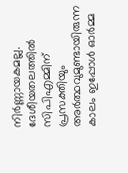നിർണ്ണായകമല്ല. ദേശീയതലത്തിൽ സിപിഎമ്മിന് പ്രസക്തിയും അർത്ഥവുമുണ്ടായിരുന്ന കാലം ഇപ്പോൾ ഓർമ്മ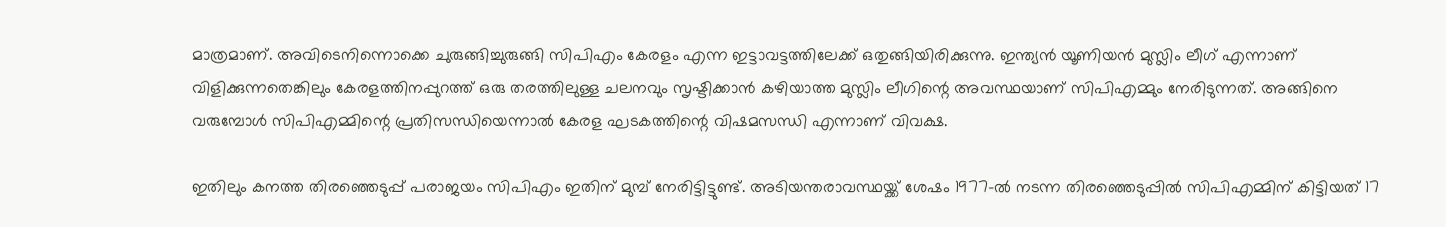മാത്രമാണ്. അവിടെനിന്നൊക്കെ ചുരുങ്ങിച്ചുരുങ്ങി സിപിഎം കേരളം എന്ന ഇട്ടാവട്ടത്തിലേക്ക് ഒതുങ്ങിയിരിക്കുന്നു. ഇന്ത്യൻ യൂണിയൻ മുസ്ലിം ലീഗ് എന്നാണ് വിളിക്കുന്നതെങ്കിലും കേരളത്തിനപ്പുറത്ത് ഒരു തരത്തിലുള്ള ചലനവും സൃഷ്ടിക്കാൻ കഴിയാത്ത മുസ്ലിം ലീഗിന്റെ അവസ്ഥയാണ് സിപിഎമ്മും നേരിടുന്നത്. അങ്ങിനെ വരുമ്പോൾ സിപിഎമ്മിന്റെ പ്രതിസന്ധിയെന്നാൽ കേരള ഘടകത്തിന്റെ വിഷമസന്ധി എന്നാണ് വിവക്ഷ.

ഇതിലും കനത്ത തിരഞ്ഞെടുപ്പ് പരാജയം സിപിഎം ഇതിന് മുമ്പ് നേരിട്ടിട്ടുണ്ട്. അടിയന്തരാവസ്ഥയ്ക്ക് ശേഷം 1977-ൽ നടന്ന തിരഞ്ഞെടുപ്പിൽ സിപിഎമ്മിന് കിട്ടിയത് 17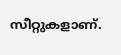സീറ്റുകളാണ്.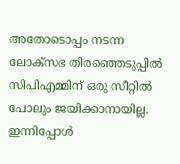അതോടൊപ്പം നടന്ന ലോക്സഭ തിരഞ്ഞെടുപ്പിൽ സിപിഎമ്മിന് ഒരു സീറ്റിൽ പോലും ജയിക്കാനായില്ല. ഇന്നിപ്പോൾ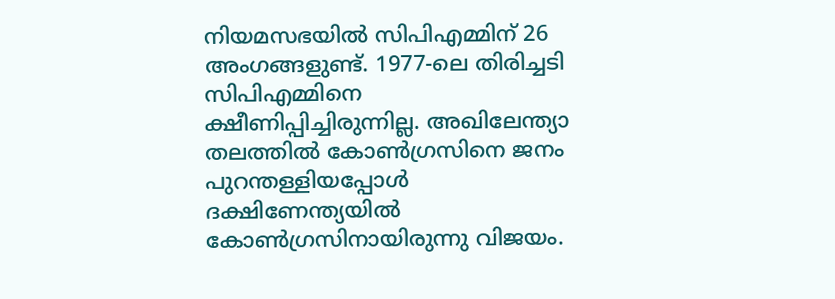നിയമസഭയിൽ സിപിഎമ്മിന് 26 അംഗങ്ങളുണ്ട്. 1977-ലെ തിരിച്ചടി സിപിഎമ്മിനെ ക്ഷീണിപ്പിച്ചിരുന്നില്ല. അഖിലേന്ത്യാ തലത്തിൽ കോൺഗ്രസിനെ ജനം പുറന്തള്ളിയപ്പോൾ ദക്ഷിണേന്ത്യയിൽ കോൺഗ്രസിനായിരുന്നു വിജയം.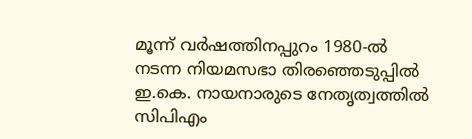മൂന്ന് വർഷത്തിനപ്പുറം 1980-ൽ നടന്ന നിയമസഭാ തിരഞ്ഞെടുപ്പിൽ ഇ.കെ. നായനാരുടെ നേതൃത്വത്തിൽ സിപിഎം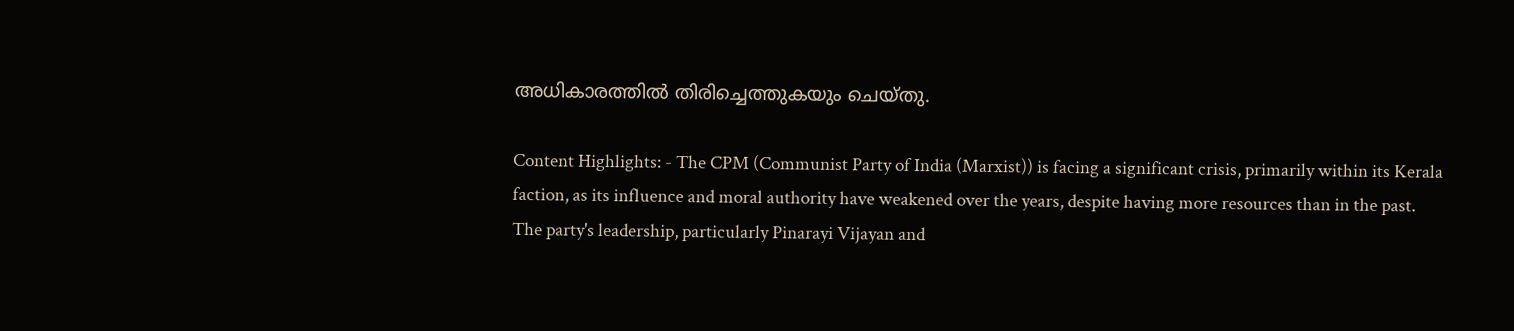അധികാരത്തിൽ തിരിച്ചെത്തുകയും ചെയ്തു.

Content Highlights: - The CPM (Communist Party of India (Marxist)) is facing a significant crisis, primarily within its Kerala faction, as its influence and moral authority have weakened over the years, despite having more resources than in the past. The party's leadership, particularly Pinarayi Vijayan and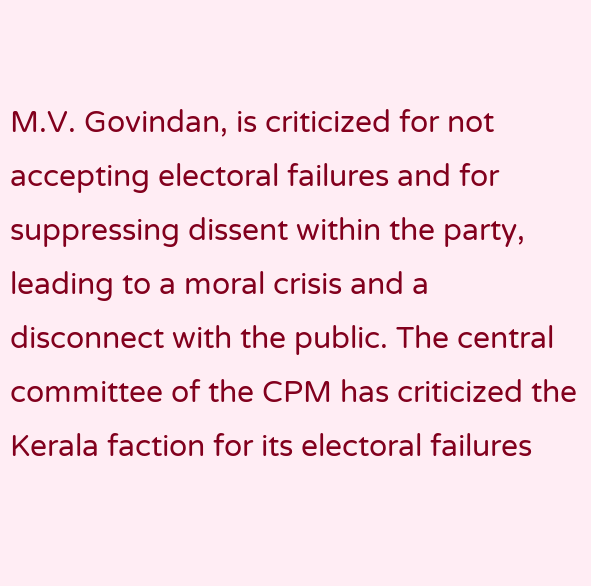M.V. Govindan, is criticized for not accepting electoral failures and for suppressing dissent within the party, leading to a moral crisis and a disconnect with the public. The central committee of the CPM has criticized the Kerala faction for its electoral failures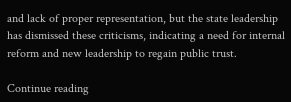and lack of proper representation, but the state leadership has dismissed these criticisms, indicating a need for internal reform and new leadership to regain public trust.

Continue reading